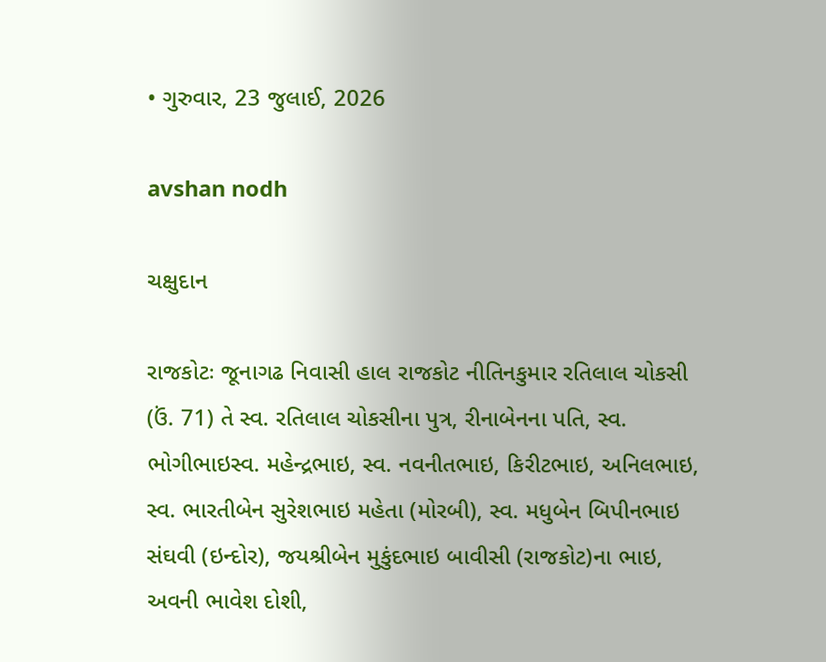• ગુરુવાર, 23 જુલાઈ, 2026

avshan nodh

ચક્ષુદાન

રાજકોટઃ જૂનાગઢ નિવાસી હાલ રાજકોટ નીતિનકુમાર રતિલાલ ચોકસી (ઉં. 71) તે સ્વ. રતિલાલ ચોકસીના પુત્ર, રીનાબેનના પતિ, સ્વ. ભોગીભાઇસ્વ. મહેન્દ્રભાઇ, સ્વ. નવનીતભાઇ, કિરીટભાઇ, અનિલભાઇ, સ્વ. ભારતીબેન સુરેશભાઇ મહેતા (મોરબી), સ્વ. મધુબેન બિપીનભાઇ સંઘવી (ઇન્દોર), જયશ્રીબેન મુકુંદભાઇ બાવીસી (રાજકોટ)ના ભાઇ, અવની ભાવેશ દોશી,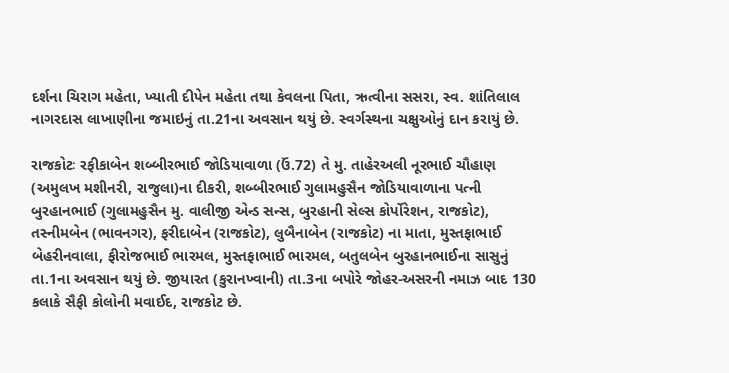દર્શના ચિરાગ મહેતા, ખ્યાતી દીપેન મહેતા તથા કેવલના પિતા, ઋત્વીના સસરા, સ્વ. શાંતિલાલ નાગરદાસ લાખાણીના જમાઇનું તા.21ના અવસાન થયું છે. સ્વર્ગસ્થના ચક્ષુઓનું દાન કરાયું છે.

રાજકોટઃ રફીકાબેન શબ્બીરભાઈ જોડિયાવાળા (ઉં.72) તે મુ. તાહેરઅલી નૂરભાઈ ચૌહાણ (અમુલખ મશીનરી, રાજુલા)ના દીકરી, શબ્બીરભાઈ ગુલામહુસૈન જોડિયાવાળાના પત્ની બુરહાનભાઈ (ગુલામહુસૈન મુ. વાલીજી એન્ડ સન્સ, બુરહાની સેલ્સ કોર્પોરેશન, રાજકોટ), તસ્નીમબેન (ભાવનગર), ફરીદાબેન (રાજકોટ), લુબૈનાબેન (રાજકોટ) ના માતા, મુસ્તફાભાઈ બેહરીનવાલા, ફીરોજભાઈ ભારમલ, મુસ્તફાભાઈ ભારમલ, બતુલબેન બુરહાનભાઈના સાસુનું તા.1ના અવસાન થયું છે. જીયારત (કુરાનખ્વાની) તા.3ના બપોરે જોહર-અસરની નમાઝ બાદ 130 કલાકે સૈફી કોલોની મવાઈદ, રાજકોટ છે.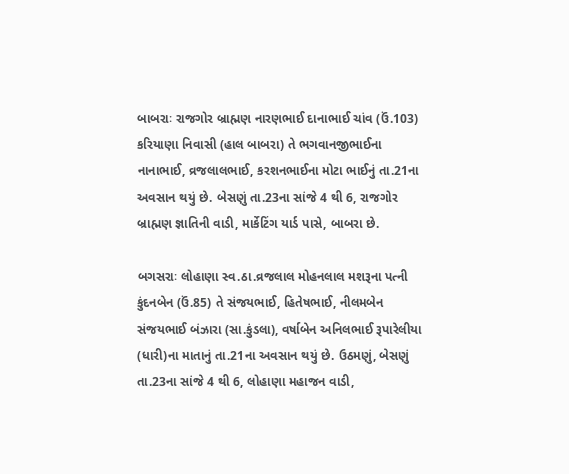બાબરાઃ રાજગોર બ્રાહ્મણ નારણભાઈ દાનાભાઈ ચાંવ (ઉં.103) કરિયાણા નિવાસી (હાલ બાબરા) તે ભગવાનજીભાઈના નાનાભાઈ, વ્રજલાલભાઈ, કરશનભાઈના મોટા ભાઈનું તા.21ના અવસાન થયું છે. બેસણું તા.23ના સાંજે 4 થી 6, રાજગોર બ્રાહ્મણ જ્ઞાતિની વાડી, માર્કેટિંગ યાર્ડ પાસે, બાબરા છે.

બગસરાઃ લોહાણા સ્વ.ઠા.વ્રજલાલ મોહનલાલ મશરૂના પત્ની કુંદનબેન (ઉં.85) તે સંજયભાઈ, હિતેષભાઈ, નીલમબેન સંજયભાઈ બંઝારા (સા.કુંડલા), વર્ષાબેન અનિલભાઈ રૂપારેલીયા (ધારી)ના માતાનું તા.21ના અવસાન થયું છે. ઉઠમણું, બેસણું તા.23ના સાંજે 4 થી 6, લોહાણા મહાજન વાડી,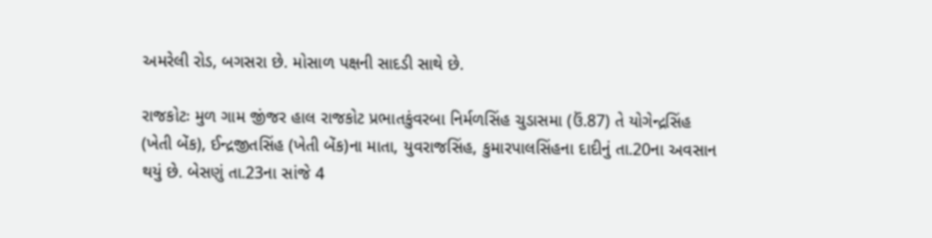અમરેલી રોડ, બગસરા છે. મોસાળ પક્ષની સાદડી સાથે છે.

રાજકોટઃ મુળ ગામ જીંજર હાલ રાજકોટ પ્રભાતકુંવરબા નિર્મળસિંહ ચુડાસમા (ઉં.87) તે યોગેન્દ્રસિંહ (ખેતી બેંક), ઈન્દ્રજીતસિંહ (ખેતી બેંક)ના માતા, યુવરાજસિંહ, કુમારપાલસિંહના દાદીનું તા.20ના અવસાન થયું છે. બેસણું તા.23ના સાંજે 4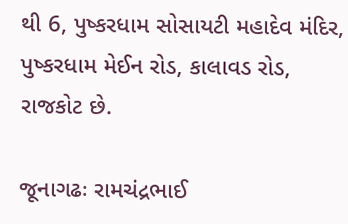થી 6, પુષ્કરધામ સોસાયટી મહાદેવ મંદિર, પુષ્કરધામ મેઈન રોડ, કાલાવડ રોડ, રાજકોટ છે.

જૂનાગઢઃ રામચંદ્રભાઈ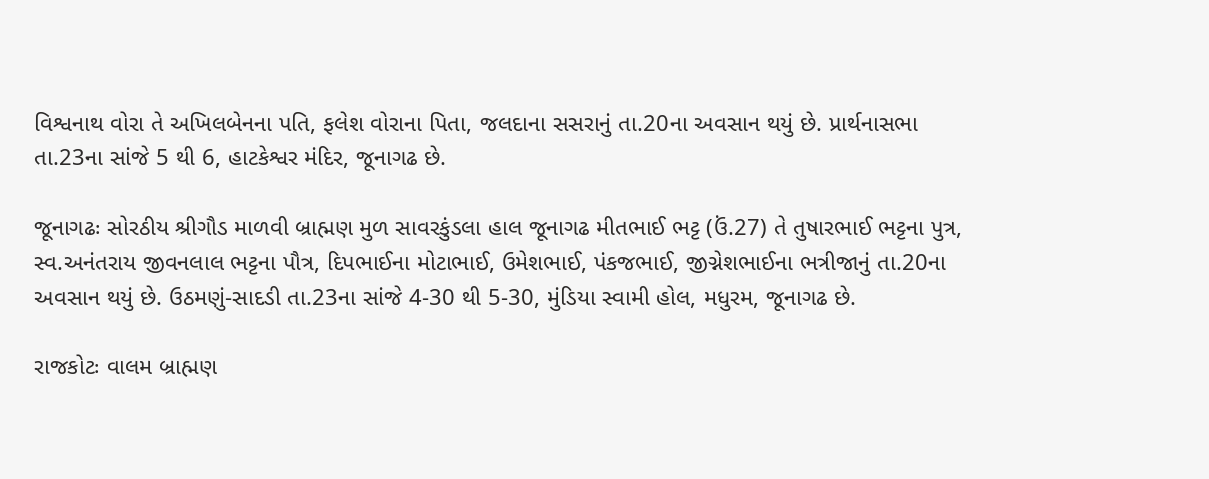વિશ્વનાથ વોરા તે અખિલબેનના પતિ, ફલેશ વોરાના પિતા, જલદાના સસરાનું તા.20ના અવસાન થયું છે. પ્રાર્થનાસભા તા.23ના સાંજે 5 થી 6, હાટકેશ્વર મંદિર, જૂનાગઢ છે.

જૂનાગઢઃ સોરઠીય શ્રીગૌડ માળવી બ્રાહ્મણ મુળ સાવરકુંડલા હાલ જૂનાગઢ મીતભાઈ ભટ્ટ (ઉં.27) તે તુષારભાઈ ભટ્ટના પુત્ર, સ્વ.અનંતરાય જીવનલાલ ભટ્ટના પૌત્ર, દિપભાઈના મોટાભાઈ, ઉમેશભાઈ, પંકજભાઈ, જીગ્નેશભાઈના ભત્રીજાનું તા.20ના અવસાન થયું છે. ઉઠમણું-સાદડી તા.23ના સાંજે 4-30 થી 5-30, મુંડિયા સ્વામી હોલ, મધુરમ, જૂનાગઢ છે.

રાજકોટઃ વાલમ બ્રાહ્મણ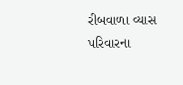રીબવાળા વ્યાસ પરિવારના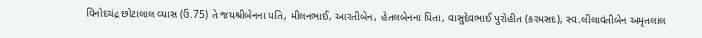વિનોદચંદ્ર છોટાલાલ વ્યાસ (ઉં.75) તે જયશ્રીબેનના પતિ, મીલનભાઈ, આરતીબેન, હેતલબેનના પિતા, વાસુદેવભાઈ પુરોહીત (કરમસદ), સ્વ.લીલાવંતીબેન અમૃતલાલ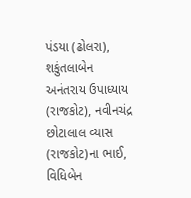પંડયા (ઢોલરા), શકુંતલાબેન અનંતરાય ઉપાધ્યાય (રાજકોટ), નવીનચંદ્ર છોટાલાલ વ્યાસ (રાજકોટ)ના ભાઈ, વિધિબેન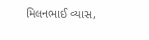મિલનભાઈ વ્યાસ,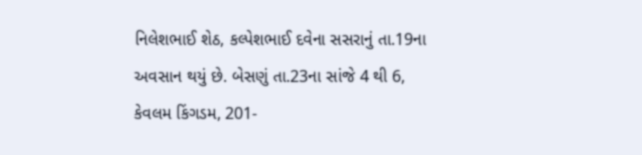નિલેશભાઈ શેઠ, કલ્પેશભાઈ દવેના સસરાનું તા.19ના અવસાન થયું છે. બેસણું તા.23ના સાંજે 4 થી 6, કેવલમ કિંગડમ, 201-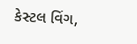કેસ્ટલ વિંગ,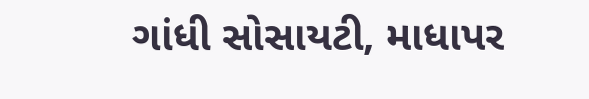ગાંધી સોસાયટી, માધાપર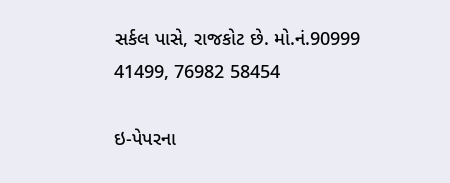સર્કલ પાસે, રાજકોટ છે. મો.નં.90999 41499, 76982 58454

ઇ-પેપરના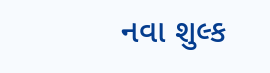નવા શુલ્ક